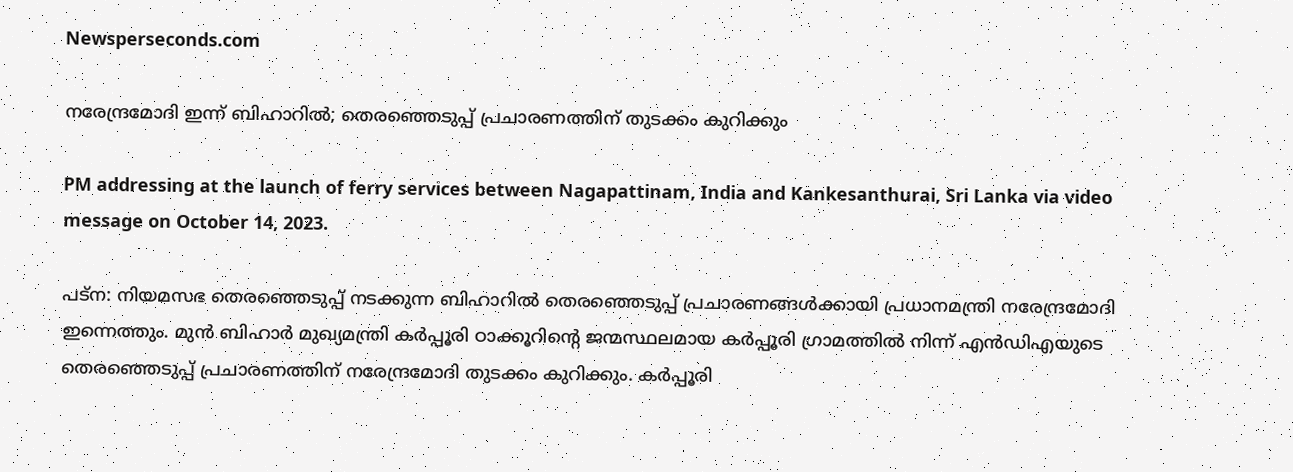Newsperseconds.com

നരേന്ദ്രമോദി ഇന്ന് ബിഹാറിൽ; തെരഞ്ഞെടുപ്പ് പ്രചാരണത്തിന് തുടക്കം കുറിക്കും

PM addressing at the launch of ferry services between Nagapattinam, India and Kankesanthurai, Sri Lanka via video message on October 14, 2023.

പട്ന: നിയമസഭ തെരഞ്ഞെടുപ്പ് നടക്കുന്ന ബിഹാറിൽ തെരഞ്ഞെടുപ്പ് പ്രചാരണങ്ങൾക്കായി പ്രധാനമന്ത്രി നരേന്ദ്രമോദി ഇന്നെത്തും. മുന്‍ ബിഹാര്‍ മുഖ്യമന്ത്രി കര്‍പ്പൂരി ഠാക്കൂറിന്റെ ജന്മസ്ഥലമായ കര്‍പ്പൂരി ഗ്രാമത്തില്‍ നിന്ന് എൻഡിഎയുടെ തെരഞ്ഞെടുപ്പ് പ്രചാരണത്തിന് നരേന്ദ്രമോദി തുടക്കം കുറിക്കും. കര്‍പ്പൂരി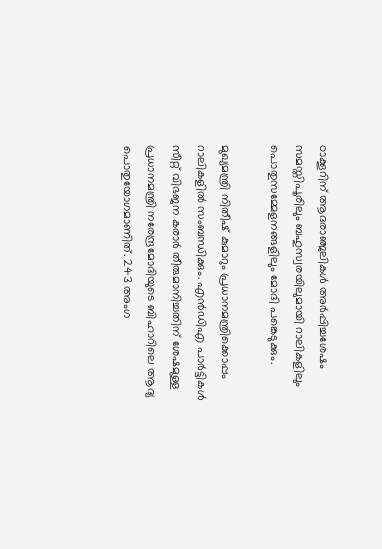ഠാക്കൂറിന് ആദരാഞ്ജലികള്‍ അര്‍പ്പിച്ചശേഷം സമസ്തിപൂരിലും ബഹുസ്വരയിലുമായി റാലികളിലും പൊതുസമ്മേളനങ്ങളിലും മോദി പങ്കെടുക്കും.

മുഖ്യമന്ത്രി നിതീഷ് കുമാറും പ്രധാനമന്ത്രിക്കൊപ്പം റാലികളിൽ സംബന്ധിക്കും. എൻഡിഎ പാർട്ടികൾ സീറ്റ് വിഭജന കരാർ തീരുമാനിച്ചതിന് ശേഷമുള്ള പ്രധാനമന്ത്രി നരേന്ദ്രമോദിയുടെ ബിഹാറിലെ ആദ്യ പൊതുയോഗമാണിത്. 243 അംഗ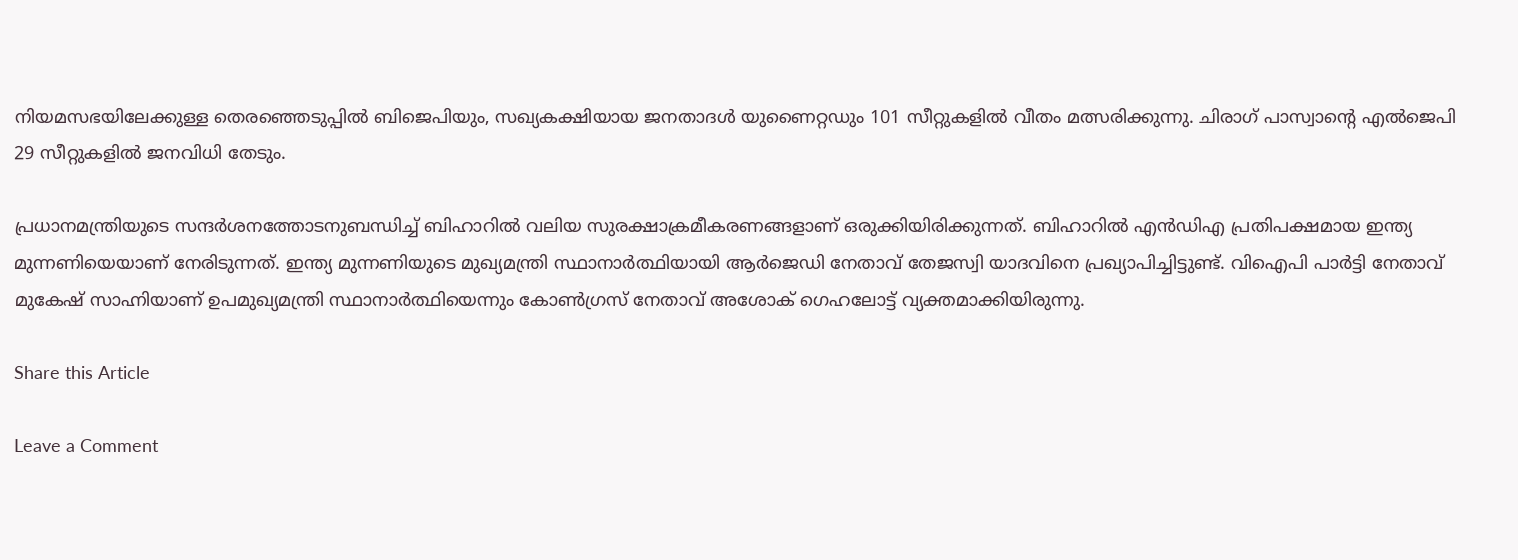നിയമസഭയിലേക്കുള്ള തെരഞ്ഞെടുപ്പിൽ ബിജെപിയും, സഖ്യകക്ഷിയായ ജനതാദൾ യുണൈറ്റഡും 101 സീറ്റുകളിൽ വീതം മത്സരിക്കുന്നു. ചിരാഗ് പാസ്വാന്റെ എൽജെപി 29 സീറ്റുകളിൽ ജനവിധി തേടും.

പ്രധാനമന്ത്രിയുടെ സന്ദര്‍ശനത്തോടനുബന്ധിച്ച് ബിഹാറില്‍ വലിയ സുരക്ഷാക്രമീകരണങ്ങളാണ് ഒരുക്കിയിരിക്കുന്നത്. ബിഹാറിൽ എൻഡിഎ പ്രതിപക്ഷമായ ഇന്ത്യ മുന്നണിയെയാണ് നേരിടുന്നത്. ഇന്ത്യ മുന്നണിയുടെ മുഖ്യമന്ത്രി സ്ഥാനാർത്ഥിയായി ആർജെഡി നേതാവ് തേജസ്വി യാദവിനെ പ്രഖ്യാപിച്ചിട്ടുണ്ട്. വിഐപി പാർട്ടി നേതാവ് മുകേഷ് സാഹ്നിയാണ് ഉപമുഖ്യമന്ത്രി സ്ഥാനാർത്ഥിയെന്നും കോൺഗ്രസ് നേതാവ് അശോക് ഗെഹലോട്ട് വ്യക്തമാക്കിയിരുന്നു.

Share this Article

Leave a Comment